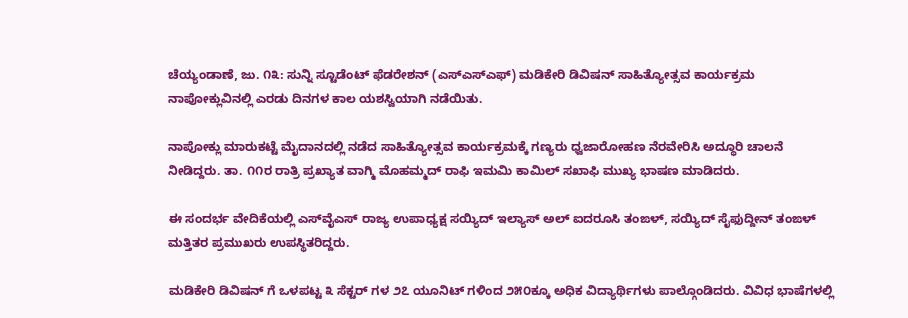ಚೆಯ್ಯಂಡಾಣೆ, ಜು. ೧೩: ಸುನ್ನಿ ಸ್ಟೂಡೆಂಟ್ ಫೆಡರೇಶನ್ (ಎಸ್‌ಎಸ್‌ಎಫ್) ಮಡಿಕೇರಿ ಡಿವಿಷನ್ ಸಾಹಿತ್ಯೋತ್ಸವ ಕಾರ್ಯಕ್ರಮ ನಾಪೋಕ್ಲುವಿನಲ್ಲಿ ಎರಡು ದಿನಗಳ ಕಾಲ ಯಶಸ್ವಿಯಾಗಿ ನಡೆಯಿತು.

ನಾಪೋಕ್ಲು ಮಾರುಕಟ್ಟೆ ಮೈದಾನದಲ್ಲಿ ನಡೆದ ಸಾಹಿತ್ಯೋತ್ಸವ ಕಾರ್ಯಕ್ರಮಕ್ಕೆ ಗಣ್ಯರು ಧ್ವಜಾರೋಹಣ ನೆರವೇರಿಸಿ ಅದ್ಧೂರಿ ಚಾಲನೆ ನೀಡಿದ್ದರು. ತಾ. ೧೧ರ ರಾತ್ರಿ ಪ್ರಖ್ಯಾತ ವಾಗ್ಮಿ ಮೊಹಮ್ಮದ್ ರಾಫಿ ಇಮಮಿ ಕಾಮಿಲ್ ಸಖಾಫಿ ಮುಖ್ಯ ಭಾಷಣ ಮಾಡಿದರು.

ಈ ಸಂದರ್ಭ ವೇದಿಕೆಯಲ್ಲಿ ಎಸ್‌ವೈಎಸ್ ರಾಜ್ಯ ಉಪಾಧ್ಯಕ್ಷ ಸಯ್ಯಿದ್ ಇಲ್ಯಾಸ್ ಅಲ್ ಐದರೂಸಿ ತಂಙಳ್, ಸಯ್ಯಿದ್ ಸೈಫುದ್ದೀನ್ ತಂಙಳ್ ಮತ್ತಿತರ ಪ್ರಮುಖರು ಉಪಸ್ಥಿತರಿದ್ದರು.

ಮಡಿಕೇರಿ ಡಿವಿಷನ್ ಗೆ ಒಳಪಟ್ಟ ೩ ಸೆಕ್ಟರ್ ಗಳ ೨೭ ಯೂನಿಟ್ ಗಳಿಂದ ೨೫೦ಕ್ಕೂ ಅಧಿಕ ವಿದ್ಯಾರ್ಥಿಗಳು ಪಾಲ್ಗೊಂಡಿದರು. ವಿವಿಧ ಭಾಷೆಗಳಲ್ಲಿ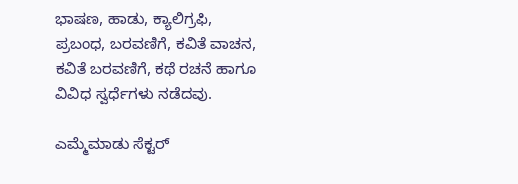ಭಾಷಣ, ಹಾಡು, ಕ್ಯಾಲಿಗ್ರಫಿ, ಪ್ರಬಂಧ, ಬರವಣಿಗೆ, ಕವಿತೆ ವಾಚನ, ಕವಿತೆ ಬರವಣಿಗೆ, ಕಥೆ ರಚನೆ ಹಾಗೂ ವಿವಿಧ ಸ್ವರ್ಧೆಗಳು ನಡೆದವು.

ಎಮ್ಮೆಮಾಡು ಸೆಕ್ಟರ್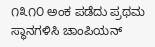೧೩೧೦ ಅಂಕ ಪಡೆದು ಪ್ರಥಮ ಸ್ಥಾನಗಳಿಸಿ ಚಾಂಪಿಯನ್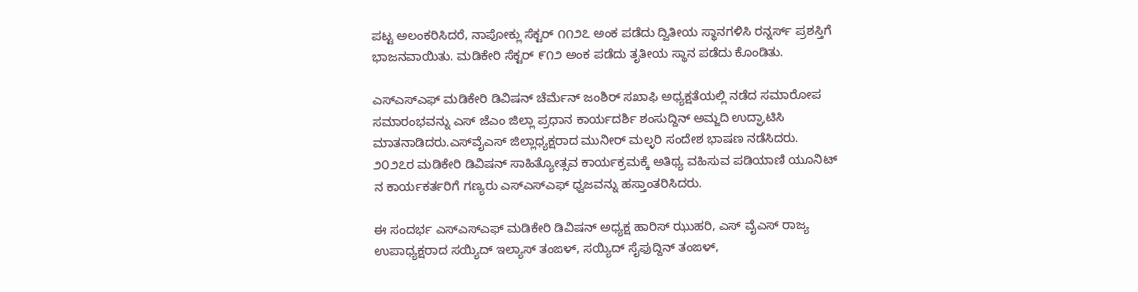ಪಟ್ಟ ಅಲಂಕರಿಸಿದರೆ, ನಾಪೋಕ್ಲು ಸೆಕ್ಟರ್ ೧೧೨೭ ಅಂಕ ಪಡೆದು ದ್ವಿತೀಯ ಸ್ಥಾನಗಳಿಸಿ ರನ್ನರ್ಸ್ ಪ್ರಶಸ್ತಿಗೆ ಭಾಜನವಾಯಿತು. ಮಡಿಕೇರಿ ಸೆಕ್ಟರ್ ೯೧೨ ಅಂಕ ಪಡೆದು ತೃತೀಯ ಸ್ಥಾನ ಪಡೆದು ಕೊಂಡಿತು.

ಎಸ್‌ಎಸ್‌ಎಫ್ ಮಡಿಕೇರಿ ಡಿವಿಷನ್ ಚೆರ್ಮೆನ್ ಜಂಶಿರ್ ಸಖಾಫಿ ಅಧ್ಯಕ್ಷತೆಯಲ್ಲಿ ನಡೆದ ಸಮಾರೋಪ ಸಮಾರಂಭವನ್ನು ಎಸ್ ಜೆಎಂ ಜಿಲ್ಲಾ ಪ್ರಧಾನ ಕಾರ್ಯದರ್ಶಿ ಶಂಸುದ್ದಿನ್ ಅಮ್ಜದಿ ಉದ್ಘಾಟಿಸಿ ಮಾತನಾಡಿದರು.ಎಸ್‌ವೈಎಸ್ ಜಿಲ್ಲಾಧ್ಯಕ್ಷರಾದ ಮುನೀರ್ ಮಲ್ಳರಿ ಸಂದೇಶ ಭಾಷಣ ನಡೆಸಿದರು. ೨೦೨೭ರ ಮಡಿಕೇರಿ ಡಿವಿಷನ್ ಸಾಹಿತ್ಯೋತ್ಸವ ಕಾರ್ಯಕ್ರಮಕ್ಕೆ ಅತಿಥ್ಯ ವಹಿಸುವ ಪಡಿಯಾಣಿ ಯೂನಿಟ್ ನ ಕಾರ್ಯಕರ್ತರಿಗೆ ಗಣ್ಯರು ಎಸ್‌ಎಸ್‌ಎಫ್ ಧ್ವಜವನ್ನು ಹಸ್ತಾಂತರಿಸಿದರು.

ಈ ಸಂದರ್ಭ ಎಸ್‌ಎಸ್‌ಎಫ್ ಮಡಿಕೇರಿ ಡಿವಿಷನ್ ಅಧ್ಯಕ್ಷ ಹಾರಿಸ್ ಝುಹರಿ, ಎಸ್ ವೈಎಸ್ ರಾಜ್ಯ ಉಪಾಧ್ಯಕ್ಷರಾದ ಸಯ್ಯಿದ್ ಇಲ್ಯಾಸ್ ತಂಙಳ್, ಸಯ್ಯಿದ್ ಸೈಫುದ್ದಿನ್ ತಂಙಳ್,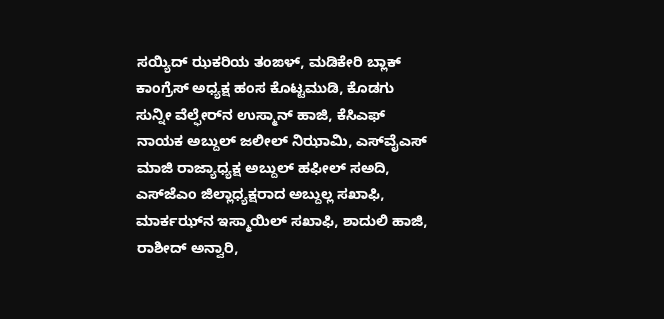ಸಯ್ಯಿದ್ ಝಕರಿಯ ತಂಙಳ್, ಮಡಿಕೇರಿ ಬ್ಲಾಕ್ ಕಾಂಗ್ರೆಸ್ ಅಧ್ಯಕ್ಷ ಹಂಸ ಕೊಟ್ಟಮುಡಿ, ಕೊಡಗು ಸುನ್ನೀ ವೆಲ್ಫೇರ್‌ನ ಉಸ್ಮಾನ್ ಹಾಜಿ, ಕೆಸಿಎಫ್ ನಾಯಕ ಅಬ್ದುಲ್ ಜಲೀಲ್ ನಿಝಾಮಿ, ಎಸ್‌ವೈಎಸ್ ಮಾಜಿ ರಾಜ್ಯಾಧ್ಯಕ್ಷ ಅಬ್ದುಲ್ ಹಫೀಲ್ ಸಅದಿ, ಎಸ್‌ಜೆಎಂ ಜಿಲ್ಲಾಧ್ಯಕ್ಷರಾದ ಅಬ್ದುಲ್ಲ ಸಖಾಫಿ, ಮಾರ್ಕಝ್‌ನ ಇಸ್ಮಾಯಿಲ್ ಸಖಾಫಿ, ಶಾದುಲಿ ಹಾಜಿ, ರಾಶೀದ್ ಅನ್ವಾರಿ,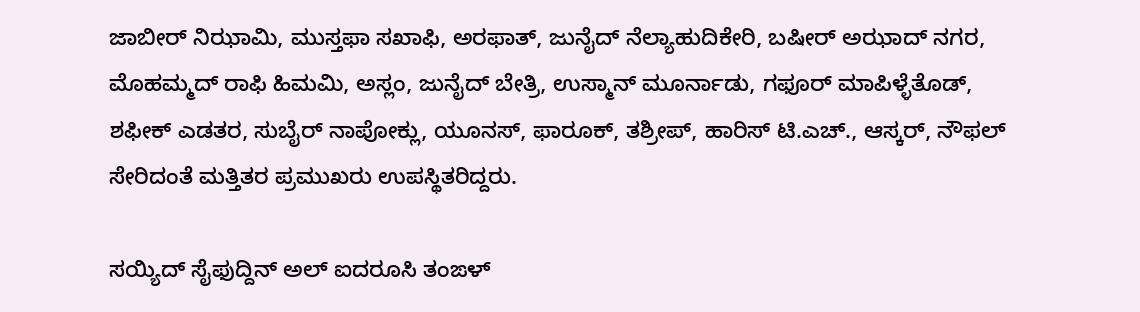ಜಾಬೀರ್ ನಿಝಾಮಿ, ಮುಸ್ತಫಾ ಸಖಾಫಿ, ಅರಫಾತ್, ಜುನೈದ್ ನೆಲ್ಯಾಹುದಿಕೇರಿ, ಬಷೀರ್ ಅಝಾದ್ ನಗರ, ಮೊಹಮ್ಮದ್ ರಾಫಿ ಹಿಮಮಿ, ಅಸ್ಲಂ, ಜುನೈದ್ ಬೇತ್ರಿ, ಉಸ್ಮಾನ್ ಮೂರ್ನಾಡು, ಗಫೂರ್ ಮಾಪಿಳ್ಳೆತೊಡ್, ಶಫೀಕ್ ಎಡತರ, ಸುಬೈರ್ ನಾಪೋಕ್ಲು, ಯೂನಸ್, ಫಾರೂಕ್, ತಶ್ರೀಪ್, ಹಾರಿಸ್ ಟಿ.ಎಚ್., ಆಸ್ಕರ್, ನೌಫಲ್ ಸೇರಿದಂತೆ ಮತ್ತಿತರ ಪ್ರಮುಖರು ಉಪಸ್ಥಿತರಿದ್ದರು.

ಸಯ್ಯಿದ್ ಸೈಫುದ್ದಿನ್ ಅಲ್ ಐದರೂಸಿ ತಂಙಳ್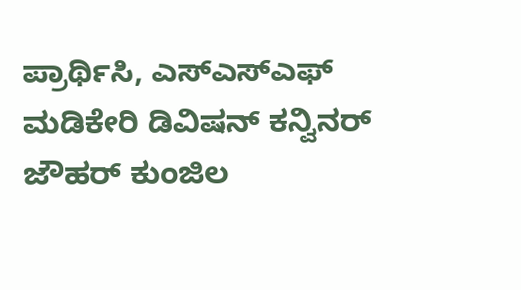ಪ್ರಾರ್ಥಿಸಿ, ಎಸ್‌ಎಸ್‌ಎಫ್ ಮಡಿಕೇರಿ ಡಿವಿಷನ್ ಕನ್ವಿನರ್ ಜೌಹರ್ ಕುಂಜಿಲ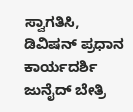ಸ್ವಾಗತಿಸಿ, ಡಿವಿಷನ್ ಪ್ರಧಾನ ಕಾರ್ಯದರ್ಶಿ ಜುನೈದ್ ಬೇತ್ರಿ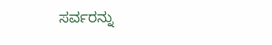ಸರ್ವರನ್ನು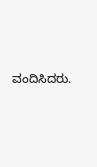ವಂದಿಸಿದರು.